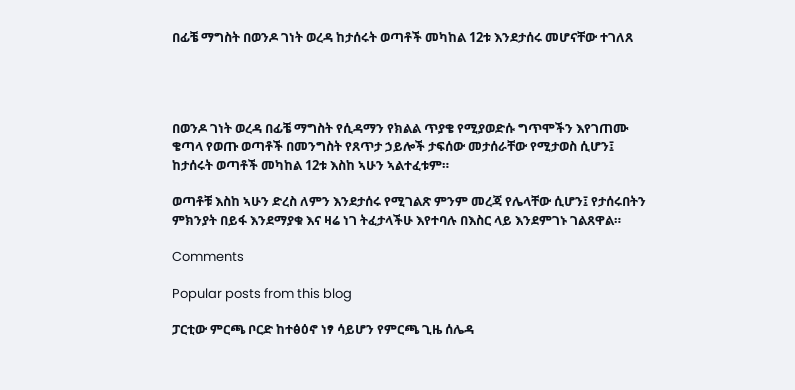በፊቼ ማግስት በወንዶ ገነት ወረዳ ከታሰሩት ወጣቶች መካከል 12ቱ እንደታሰሩ መሆናቸው ተገለጸ




በወንዶ ገነት ወረዳ በፊቼ ማግስት የሲዳማን የክልል ጥያቄ የሚያወድሱ ግጥሞችን እየገጠሙ ቄጣላ የወጡ ወጣቶች በመንግስት የጸጥታ ኃይሎች ታፍሰው መታሰራቸው የሚታወስ ሲሆን፤ ከታሰሩት ወጣቶች መካከል 12ቱ እስከ ኣሁን ኣልተፈቱም።

ወጣቶቹ እስከ ኣሁን ድረስ ለምን እንደታሰሩ የሚገልጽ ምንም መረጃ የሌላቸው ሲሆን፤ የታሰሩበትን ምክንያት በይፋ እንደማያቁ እና ዛሬ ነገ ትፈታላችሁ እየተባሉ በእስር ላይ እንደምገኑ ገልጸዋል።

Comments

Popular posts from this blog

ፓርቲው ምርጫ ቦርድ ከተፅዕኖ ነፃ ሳይሆን የምርጫ ጊዜ ሰሌዳ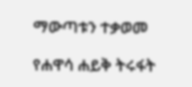ማውጣቱን ተቃወመ

የሐዋሳ ሐይቅ ትሩፋት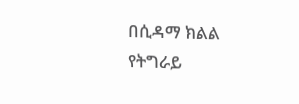በሲዳማ ክልል የትግራይ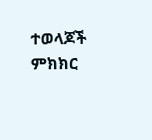ተወላጆች ምክክር